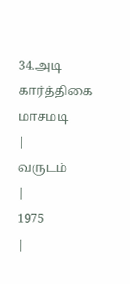34.அடி கார்த்திகை மாசமடி
|
வருடம்
|
1975
|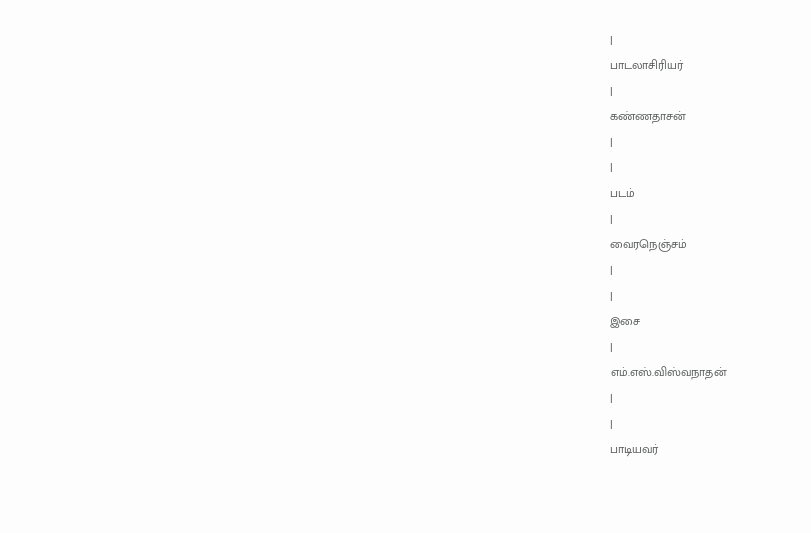|
பாடலாசிரியர்
|
கண்ணதாசன்
|
|
படம்
|
வைரநெஞ்சம்
|
|
இசை
|
எம்.எஸ்.விஸ்வநாதன்
|
|
பாடியவர்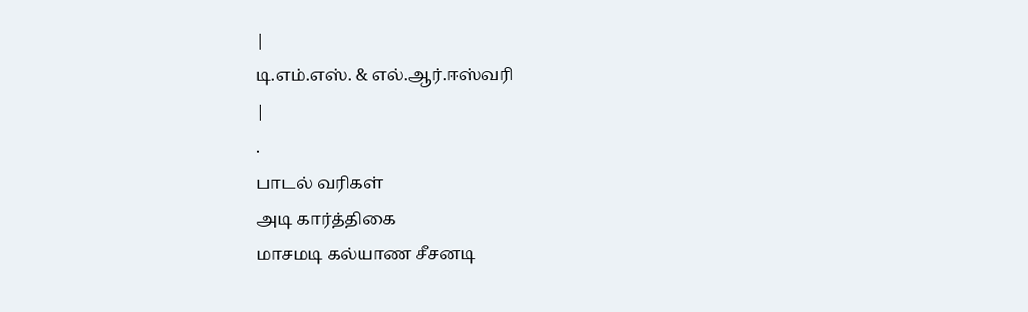|
டி.எம்.எஸ். & எல்.ஆர்.ஈஸ்வரி
|
.
பாடல் வரிகள்
அடி கார்த்திகை
மாசமடி கல்யாண சீசனடி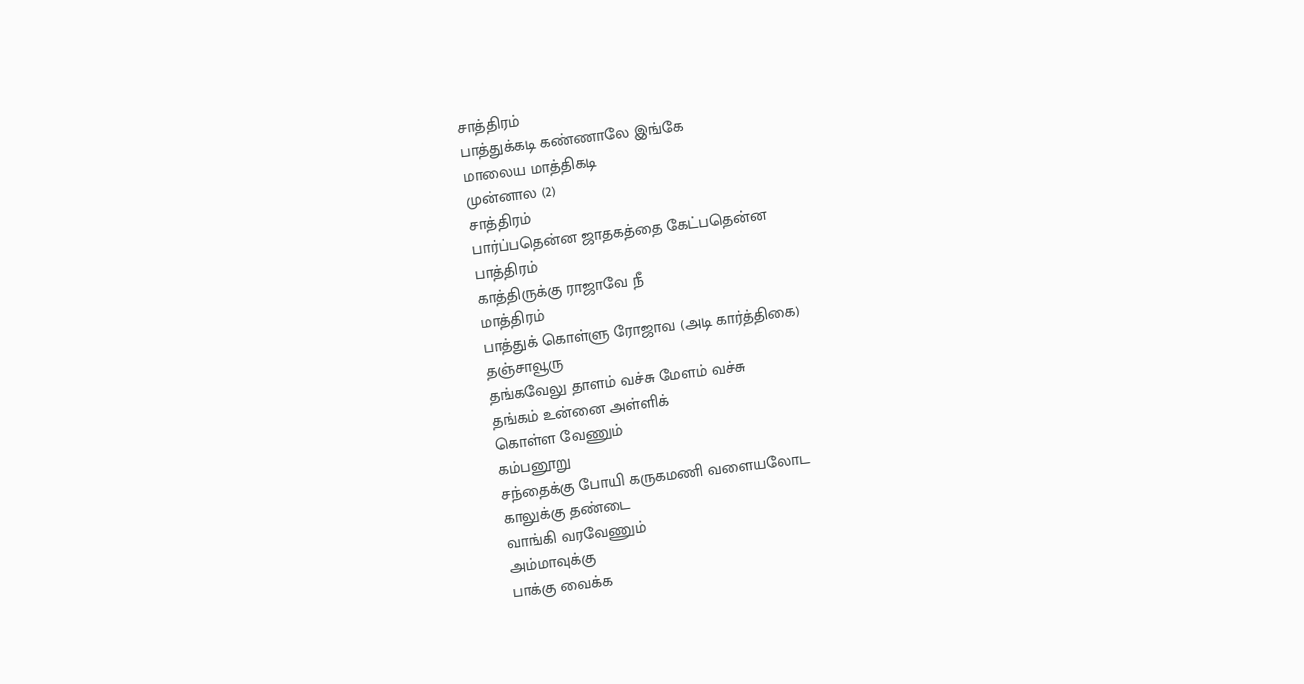சாத்திரம்
பாத்துக்கடி கண்ணாலே இங்கே
மாலைய மாத்திகடி
முன்னால (2)
சாத்திரம்
பார்ப்பதென்ன ஜாதகத்தை கேட்பதென்ன
பாத்திரம்
காத்திருக்கு ராஜாவே நீ
மாத்திரம்
பாத்துக் கொள்ளு ரோஜாவ (அடி கார்த்திகை)
தஞ்சாவூரு
தங்கவேலு தாளம் வச்சு மேளம் வச்சு
தங்கம் உன்னை அள்ளிக்
கொள்ள வேணும்
கம்பனூறு
சந்தைக்கு போயி கருகமணி வளையலோட
காலுக்கு தண்டை
வாங்கி வரவேணும்
அம்மாவுக்கு
பாக்கு வைக்க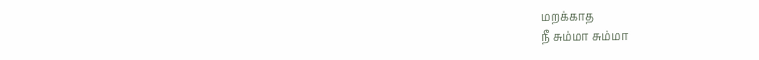மறக்காத
நீ சும்மா சும்மா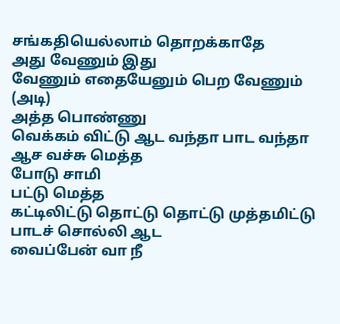சங்கதியெல்லாம் தொறக்காதே
அது வேணும் இது
வேணும் எதையேனும் பெற வேணும் (அடி)
அத்த பொண்ணு
வெக்கம் விட்டு ஆட வந்தா பாட வந்தா
ஆச வச்சு மெத்த
போடு சாமி
பட்டு மெத்த
கட்டிலிட்டு தொட்டு தொட்டு முத்தமிட்டு
பாடச் சொல்லி ஆட
வைப்பேன் வா நீ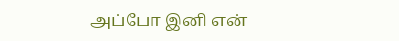அப்போ இனி என்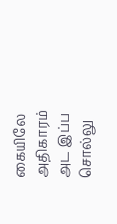கையிலே அதிகாரம்
அட இப்ப சொல்லு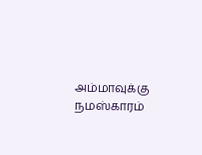அம்மாவுக்கு நமஸ்காரம்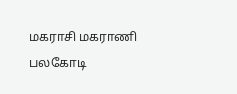மகராசி மகராணி
பலகோடி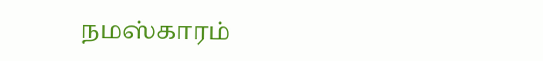நமஸ்காரம்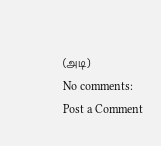(அடி)
No comments:
Post a Comment